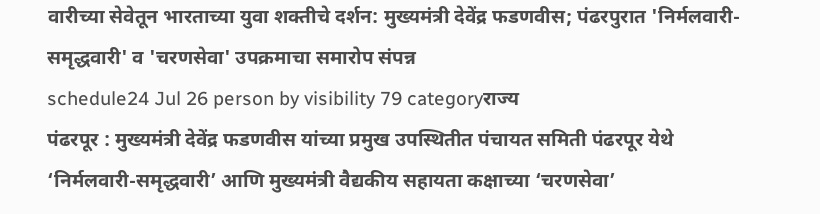वारीच्या सेवेतून भारताच्या युवा शक्तीचे दर्शन: मुख्यमंत्री देवेंद्र फडणवीस; पंढरपुरात 'निर्मलवारी-समृद्धवारी' व 'चरणसेवा' उपक्रमाचा समारोप संपन्न
schedule24 Jul 26 person by visibility 79 categoryराज्य
पंढरपूर : मुख्यमंत्री देवेंद्र फडणवीस यांच्या प्रमुख उपस्थितीत पंचायत समिती पंढरपूर येथे ‘निर्मलवारी-समृद्धवारी’ आणि मुख्यमंत्री वैद्यकीय सहायता कक्षाच्या ‘चरणसेवा’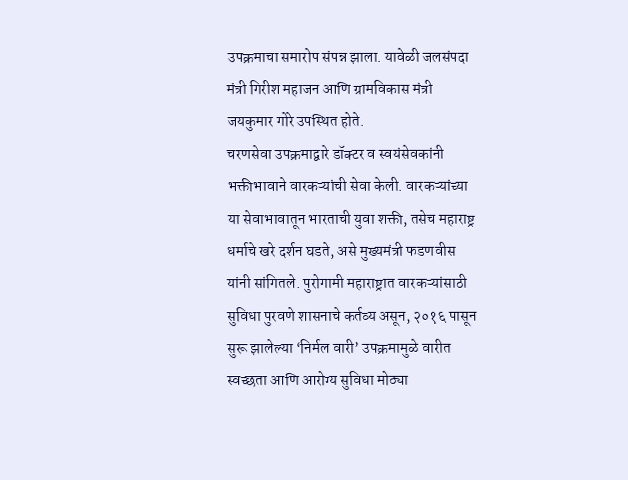उपक्रमाचा समारोप संपन्न झाला. यावेळी जलसंपदा मंत्री गिरीश महाजन आणि ग्रामविकास मंत्री जयकुमार गोरे उपस्थित होते.
चरणसेवा उपक्रमाद्वारे डॉक्टर व स्वयंसेवकांनी भक्तीभावाने वारकऱ्यांची सेवा केली. वारकऱ्यांच्या या सेवाभावातून भारताची युवा शक्ती, तसेच महाराष्ट्र धर्माचे खरे दर्शन घडते, असे मुख्यमंत्री फडणवीस यांनी सांगितले. पुरोगामी महाराष्ट्रात वारकऱ्यांसाठी सुविधा पुरवणे शासनाचे कर्तव्य असून, २०१६ पासून सुरू झालेल्या ‘निर्मल वारी’ उपक्रमामुळे वारीत स्वच्छता आणि आरोग्य सुविधा मोठ्या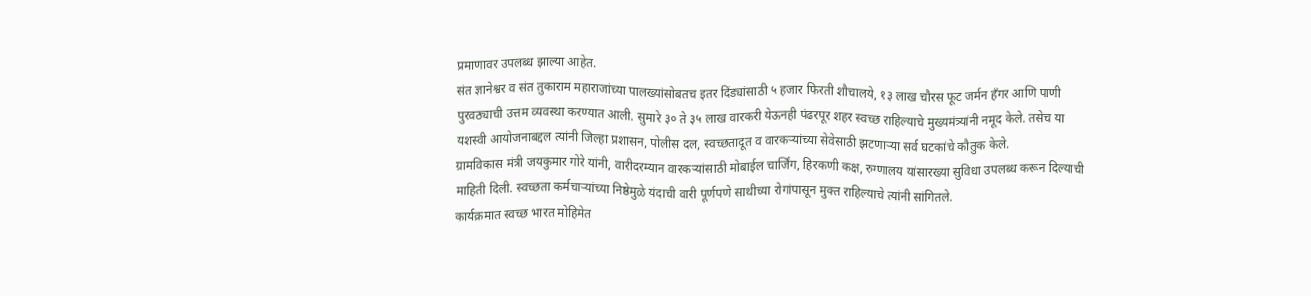प्रमाणावर उपलब्ध झाल्या आहेत.
संत ज्ञानेश्वर व संत तुकाराम महाराजांच्या पालख्यांसोबतच इतर दिंड्यांसाठी ५ हजार फिरती शौचालये, १३ लाख चौरस फूट जर्मन हँगर आणि पाणी पुरवठ्याची उत्तम व्यवस्था करण्यात आली. सुमारे ३० ते ३५ लाख वारकरी येऊनही पंढरपूर शहर स्वच्छ राहिल्याचे मुख्यमंत्र्यांनी नमूद केले. तसेच या यशस्वी आयोजनाबद्दल त्यांनी जिल्हा प्रशासन, पोलीस दल, स्वच्छतादूत व वारकऱ्यांच्या सेवेसाठी झटणाऱ्या सर्व घटकांचे कौतुक केले.
ग्रामविकास मंत्री जयकुमार गोरे यांनी, वारीदरम्यान वारकऱ्यांसाठी मोबाईल चार्जिंग, हिरकणी कक्ष, रुग्णालय यांसारख्या सुविधा उपलब्ध करून दिल्याची माहिती दिली. स्वच्छता कर्मचाऱ्यांच्या निष्ठेमुळे यंदाची वारी पूर्णपणे साथीच्या रोगांपासून मुक्त राहिल्याचे त्यांनी सांगितले.
कार्यक्रमात स्वच्छ भारत मोहिमेत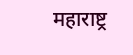महाराष्ट्र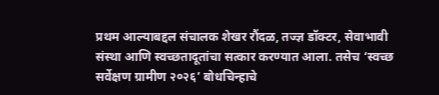प्रथम आल्याबद्दल संचालक शेखर रौंदळ, तज्ज्ञ डॉक्टर, सेवाभावी संस्था आणि स्वच्छतादूतांचा सत्कार करण्यात आला. तसेच ‘स्वच्छ सर्वेक्षण ग्रामीण २०२६’ बोधचिन्हाचे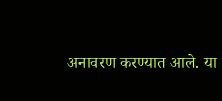अनावरण करण्यात आले. या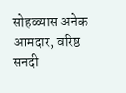सोहळ्यास अनेक आमदार, वरिष्ठ सनदी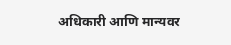अधिकारी आणि मान्यवर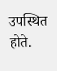उपस्थित होते.